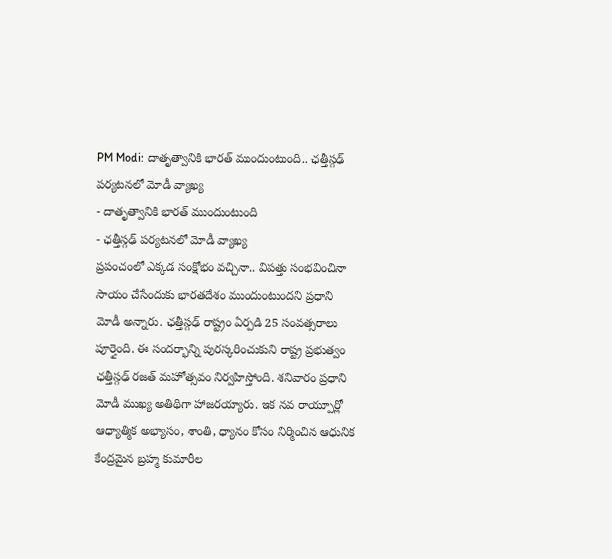PM Modi: దాతృత్వానికి భారత్ ముందుంటుంది.. ఛత్తీస్గఢ్ పర్యటనలో మోడీ వ్యాఖ్య
- దాతృత్వానికి భారత్ ముందుంటుంది
- ఛత్తీస్గఢ్ పర్యటనలో మోడీ వ్యాఖ్య
ప్రపంచంలో ఎక్కడ సంక్షోభం వచ్చినా.. విపత్తు సంభవించినా సాయం చేసేందుకు భారతదేశం ముందుంటుందని ప్రధాని మోడీ అన్నారు. ఛత్తీస్గఢ్ రాష్ట్రం ఏర్పడి 25 సంవత్సరాలు పూర్తైంది. ఈ సందర్భాన్ని పురస్కరించుకుని రాష్ట్ర ప్రభుత్వం ఛత్తీస్గఢ్ రజత్ మహోత్సవం నిర్వహిస్తోంది. శనివారం ప్రధాని మోడీ ముఖ్య అతిథిగా హాజరయ్యారు. ఇక నవ రాయ్పూర్లో ఆధ్యాత్మిక అభ్యాసం, శాంతి, ధ్యానం కోసం నిర్మించిన ఆధునిక కేంద్రమైన బ్రహ్మ కుమారీల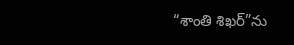“శాంతి శిఖర్”ను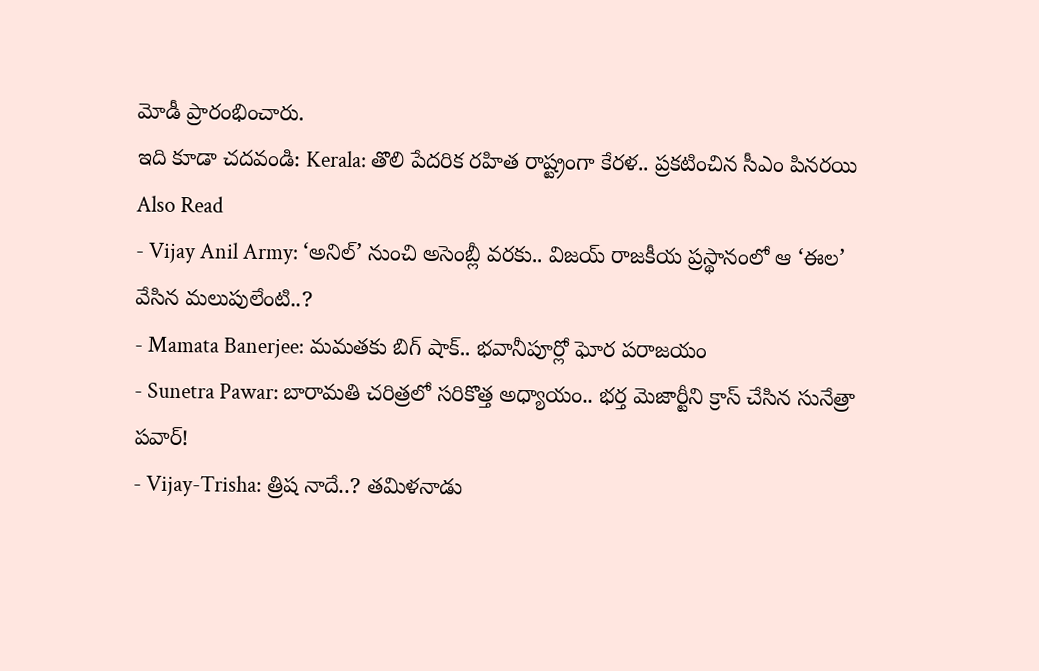మోడీ ప్రారంభించారు.
ఇది కూడా చదవండి: Kerala: తొలి పేదరిక రహిత రాష్ట్రంగా కేరళ.. ప్రకటించిన సీఎం పినరయి
Also Read
- Vijay Anil Army: ‘అనిల్’ నుంచి అసెంబ్లీ వరకు.. విజయ్ రాజకీయ ప్రస్థానంలో ఆ ‘ఈల’ వేసిన మలుపులేంటి..?
- Mamata Banerjee: మమతకు బిగ్ షాక్.. భవానీపూర్లో ఘోర పరాజయం
- Sunetra Pawar: బారామతి చరిత్రలో సరికొత్త అధ్యాయం.. భర్త మెజార్టీని క్రాస్ చేసిన సునేత్రా పవార్!
- Vijay-Trisha: త్రిష నాదే..? తమిళనాడు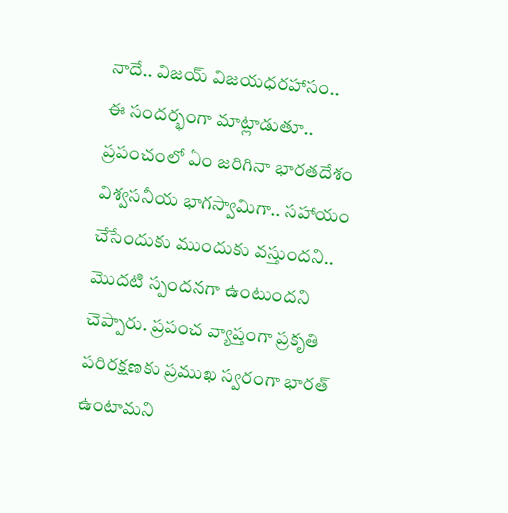నాదే.. విజయ్ విజయధరహాసం..
ఈ సందర్భంగా మాట్లాడుతూ.. ప్రపంచంలో ఏం జరిగినా భారతదేశం విశ్వసనీయ భాగస్వామిగా.. సహాయం చేసేందుకు ముందుకు వస్తుందని.. మొదటి స్పందనగా ఉంటుందని చెప్పారు. ప్రపంచ వ్యాప్తంగా ప్రకృతి పరిరక్షణకు ప్రముఖ స్వరంగా భారత్ ఉంటామని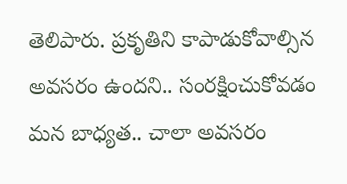తెలిపారు. ప్రకృతిని కాపాడుకోవాల్సిన అవసరం ఉందని.. సంరక్షించుకోవడం మన బాధ్యత.. చాలా అవసరం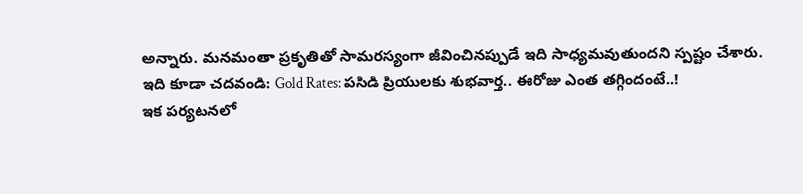అన్నారు. మనమంతా ప్రకృతితో సామరస్యంగా జీవించినప్పుడే ఇది సాధ్యమవుతుందని స్పష్టం చేశారు.
ఇది కూడా చదవండి: Gold Rates: పసిడి ప్రియులకు శుభవార్త.. ఈరోజు ఎంత తగ్గిందంటే..!
ఇక పర్యటనలో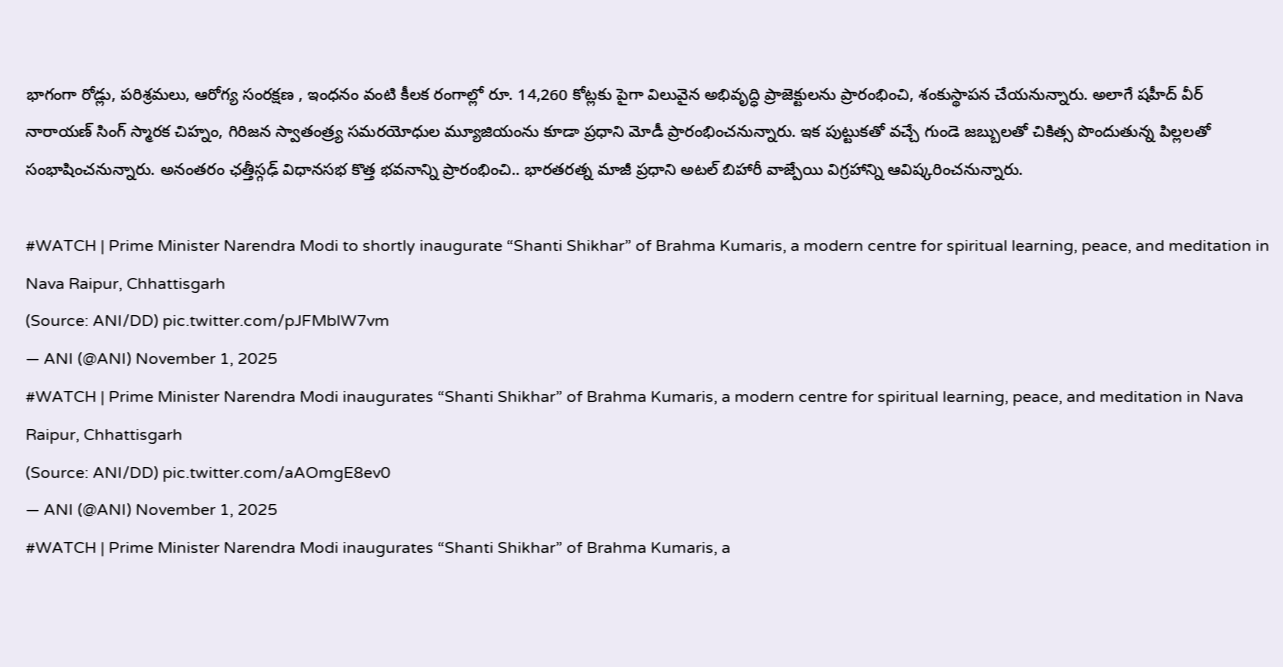భాగంగా రోడ్లు, పరిశ్రమలు, ఆరోగ్య సంరక్షణ , ఇంధనం వంటి కీలక రంగాల్లో రూ. 14,260 కోట్లకు పైగా విలువైన అభివృద్ధి ప్రాజెక్టులను ప్రారంభించి, శంకుస్థాపన చేయనున్నారు. అలాగే షహీద్ వీర్ నారాయణ్ సింగ్ స్మారక చిహ్నం, గిరిజన స్వాతంత్ర్య సమరయోధుల మ్యూజియంను కూడా ప్రధాని మోడీ ప్రారంభించనున్నారు. ఇక పుట్టుకతో వచ్చే గుండె జబ్బులతో చికిత్స పొందుతున్న పిల్లలతో సంభాషించనున్నారు. అనంతరం ఛత్తీస్గఢ్ విధానసభ కొత్త భవనాన్ని ప్రారంభించి.. భారతరత్న మాజీ ప్రధాని అటల్ బిహారీ వాజ్పేయి విగ్రహాన్ని ఆవిష్కరించనున్నారు.

#WATCH | Prime Minister Narendra Modi to shortly inaugurate “Shanti Shikhar” of Brahma Kumaris, a modern centre for spiritual learning, peace, and meditation in Nava Raipur, Chhattisgarh
(Source: ANI/DD) pic.twitter.com/pJFMblW7vm
— ANI (@ANI) November 1, 2025
#WATCH | Prime Minister Narendra Modi inaugurates “Shanti Shikhar” of Brahma Kumaris, a modern centre for spiritual learning, peace, and meditation in Nava Raipur, Chhattisgarh
(Source: ANI/DD) pic.twitter.com/aAOmgE8ev0
— ANI (@ANI) November 1, 2025
#WATCH | Prime Minister Narendra Modi inaugurates “Shanti Shikhar” of Brahma Kumaris, a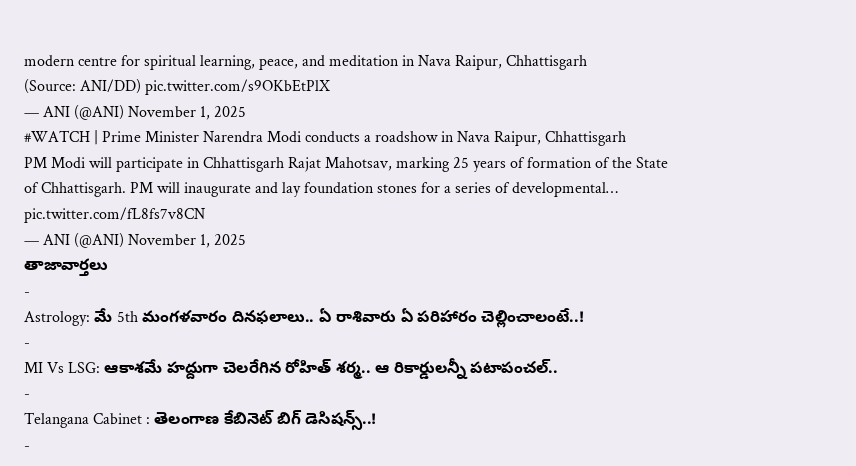modern centre for spiritual learning, peace, and meditation in Nava Raipur, Chhattisgarh
(Source: ANI/DD) pic.twitter.com/s9OKbEtPlX
— ANI (@ANI) November 1, 2025
#WATCH | Prime Minister Narendra Modi conducts a roadshow in Nava Raipur, Chhattisgarh
PM Modi will participate in Chhattisgarh Rajat Mahotsav, marking 25 years of formation of the State of Chhattisgarh. PM will inaugurate and lay foundation stones for a series of developmental… pic.twitter.com/fL8fs7v8CN
— ANI (@ANI) November 1, 2025
తాజావార్తలు
-
Astrology: మే 5th మంగళవారం దినఫలాలు.. ఏ రాశివారు ఏ పరిహారం చెల్లించాలంటే..!
-
MI Vs LSG: ఆకాశమే హద్దుగా చెలరేగిన రోహిత్ శర్మ.. ఆ రికార్డులన్నీ పటాపంచల్..
-
Telangana Cabinet : తెలంగాణ కేబినెట్ బిగ్ డెసిషన్స్..!
-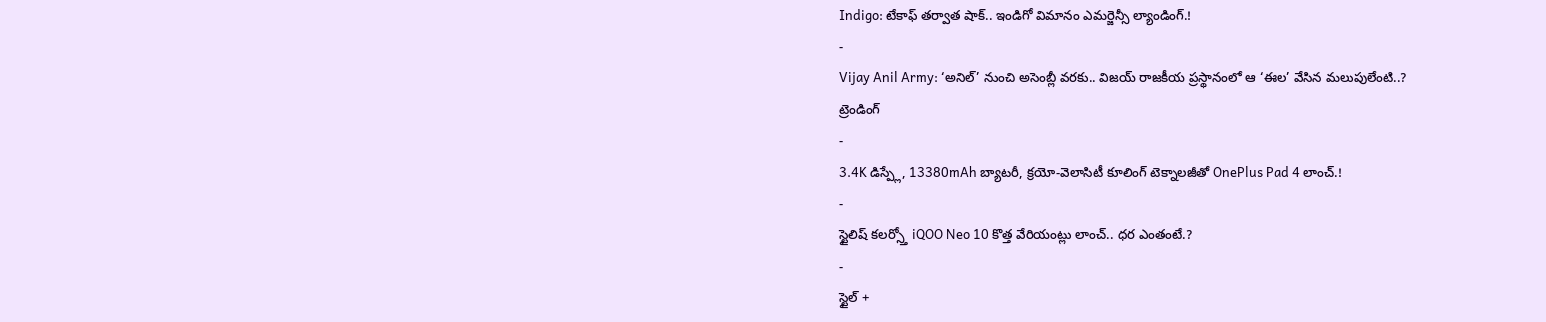Indigo: టేకాఫ్ తర్వాత షాక్.. ఇండిగో విమానం ఎమర్జెన్సీ ల్యాండింగ్.!
-
Vijay Anil Army: ‘అనిల్’ నుంచి అసెంబ్లీ వరకు.. విజయ్ రాజకీయ ప్రస్థానంలో ఆ ‘ఈల’ వేసిన మలుపులేంటి..?
ట్రెండింగ్
-
3.4K డిస్ప్లే, 13380mAh బ్యాటరీ, క్రయో-వెలాసిటీ కూలింగ్ టెక్నాలజీతో OnePlus Pad 4 లాంచ్.!
-
స్టైలిష్ కలర్స్తో iQOO Neo 10 కొత్త వేరియంట్లు లాంచ్.. ధర ఎంతంటే.?
-
స్టైల్ +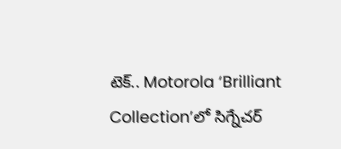టెక్.. Motorola ‘Brilliant Collection’లో సిగ్నేచర్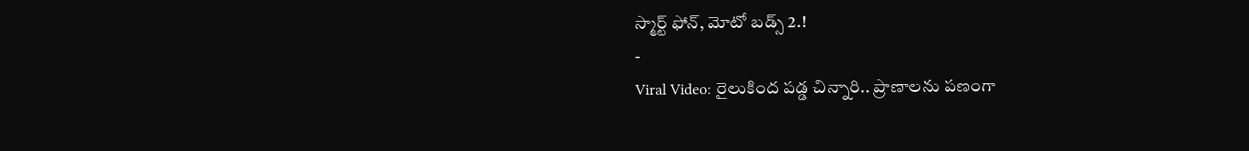స్మార్ట్ ఫోన్, మోటో బడ్స్ 2.!
-
Viral Video: రైలుకింద పడ్డ చిన్నారి.. ప్రాణాలను పణంగా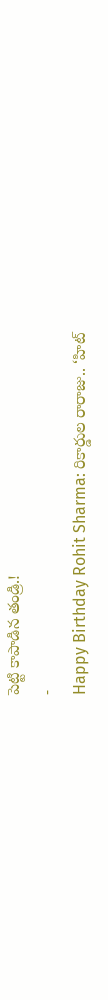పెట్టి కాపాడిన తండ్రి.!
-
Happy Birthday Rohit Sharma: రికార్డుల రారాజు.. ‘హిట్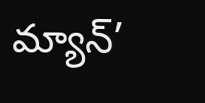మ్యాన్’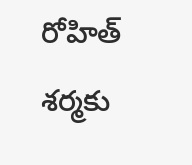రోహిత్ శర్మకు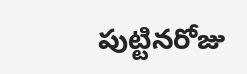పుట్టినరోజు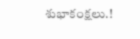శుభాకంక్షలు.!